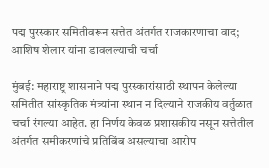पद्म पुरस्कार समितीवरून सत्तेत अंतर्गत राजकारणाचा वाद; आशिष शेलार यांना डावलल्याची चर्चा

मुंबई: महाराष्ट्र शासनाने पद्म पुरस्कारांसाठी स्थापन केलेल्या समितीत सांस्कृतिक मंत्र्यांना स्थान न दिल्याने राजकीय वर्तुळात चर्चा रंगल्या आहेत. हा निर्णय केवळ प्रशासकीय नसून सत्तेतील अंतर्गत समीकरणांचे प्रतिबिंब असल्याचा आरोप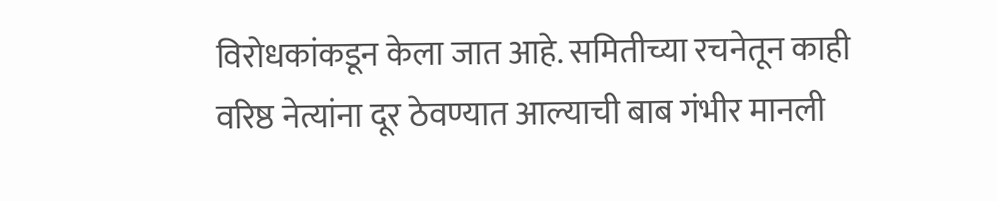विरोधकांकडून केला जात आहे. समितीच्या रचनेतून काही वरिष्ठ नेत्यांना दूर ठेवण्यात आल्याची बाब गंभीर मानली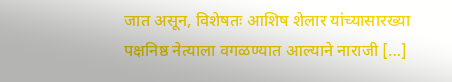जात असून, विशेषतः आशिष शेलार यांच्यासारख्या पक्षनिष्ठ नेत्याला वगळण्यात आल्याने नाराजी […]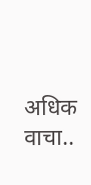अधिक वाचा..